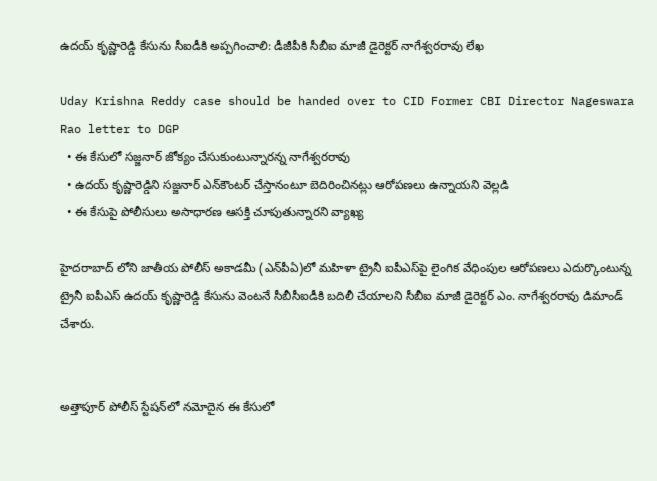ఉదయ్ కృష్ణారెడ్డి కేసును సీఐడీకి అప్పగించాలి: డీజీపీకి సీబీఐ మాజీ డైరెక్టర్ నాగేశ్వరరావు లేఖ

Uday Krishna Reddy case should be handed over to CID Former CBI Director Nageswara Rao letter to DGP
  • ఈ కేసులో సజ్జనార్ జోక్యం చేసుకుంటున్నారన్న నాగేశ్వరరావు
  • ఉదయ్ కృష్ణారెడ్డిని సజ్జనార్ ఎన్‌కౌంటర్ చేస్తానంటూ బెదిరించినట్లు ఆరోపణలు ఉన్నాయని వెల్లడి
  • ఈ కేసుపై పోలీసులు అసాధారణ ఆసక్తి చూపుతున్నారని వ్యాఖ్య

హైదరాబాద్ లోని జాతీయ పోలీస్ అకాడమీ (ఎన్‌పీఏ)లో మహిళా ట్రైనీ ఐపీఎస్‌పై లైంగిక వేధింపుల ఆరోపణలు ఎదుర్కొంటున్న ట్రైనీ ఐపీఎస్ ఉదయ్ కృష్ణారెడ్డి కేసును వెంటనే సీబీసీఐడీకి బదిలీ చేయాలని సీబీఐ మాజీ డైరెక్టర్ ఎం. నాగేశ్వరరావు డిమాండ్ చేశారు.


అత్తాపూర్ పోలీస్ స్టేషన్‌లో నమోదైన ఈ కేసులో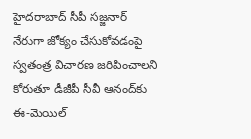హైదరాబాద్ సీపీ సజ్జనార్ నేరుగా జోక్యం చేసుకోవడంపై స్వతంత్ర విచారణ జరిపించాలని కోరుతూ డీజీపీ సీవీ ఆనంద్‌కు ఈ-మెయిల్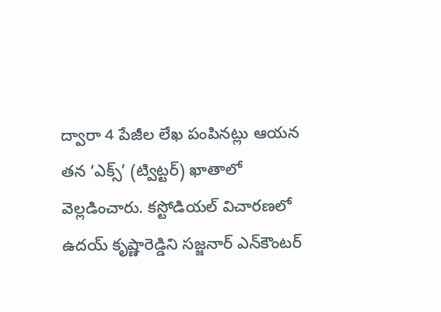ద్వారా 4 పేజీల లేఖ పంపినట్లు ఆయన తన ‘ఎక్స్’ (ట్విట్టర్) ఖాతాలో వెల్లడించారు. కస్టోడియల్ విచారణలో ఉదయ్ కృష్ణారెడ్డిని సజ్జనార్ ఎన్‌కౌంటర్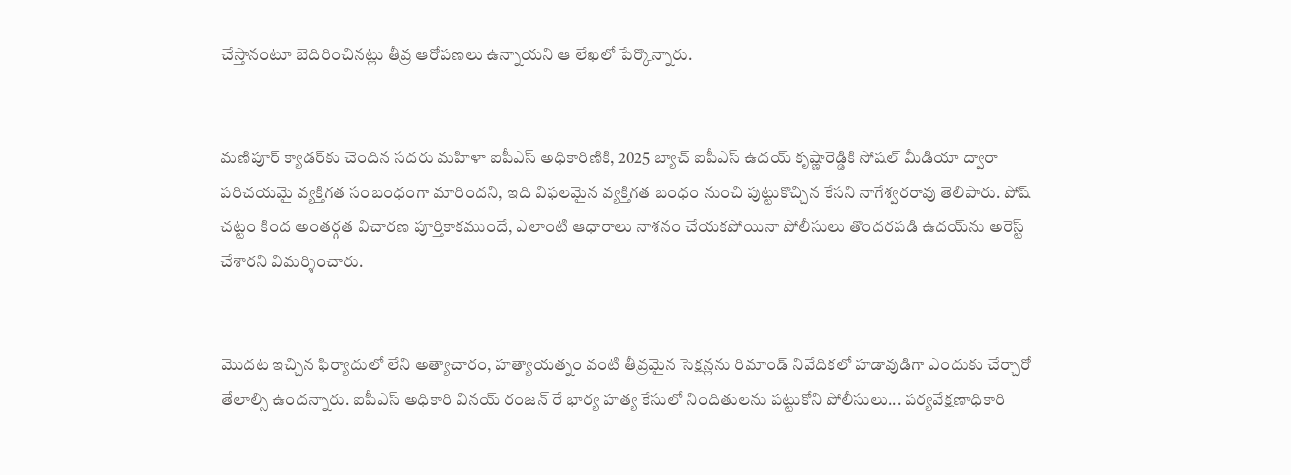చేస్తానంటూ బెదిరించినట్లు తీవ్ర ఆరోపణలు ఉన్నాయని ఆ లేఖలో పేర్కొన్నారు.


మణిపూర్ క్యాడర్‌కు చెందిన సదరు మహిళా ఐపీఎస్ అధికారిణికి, 2025 బ్యాచ్ ఐపీఎస్ ఉదయ్ కృష్ణారెడ్డికి సోషల్ మీడియా ద్వారా పరిచయమై వ్యక్తిగత సంబంధంగా మారిందని, ఇది విఫలమైన వ్యక్తిగత బంధం నుంచి పుట్టుకొచ్చిన కేసని నాగేశ్వరరావు తెలిపారు. పోష్ చట్టం కింద అంతర్గత విచారణ పూర్తికాకముందే, ఎలాంటి ఆధారాలు నాశనం చేయకపోయినా పోలీసులు తొందరపడి ఉదయ్‌ను అరెస్ట్ చేశారని విమర్శించారు.


మొదట ఇచ్చిన ఫిర్యాదులో లేని అత్యాచారం, హత్యాయత్నం వంటి తీవ్రమైన సెక్షన్లను రిమాండ్ నివేదికలో హడావుడిగా ఎందుకు చేర్చారో తేలాల్సి ఉందన్నారు. ఐపీఎస్ అధికారి వినయ్ రంజన్ రే భార్య హత్య కేసులో నిందితులను పట్టుకోని పోలీసులు... పర్యవేక్షణాధికారి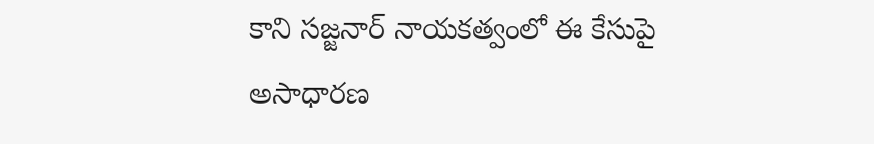కాని సజ్జనార్ నాయకత్వంలో ఈ కేసుపై అసాధారణ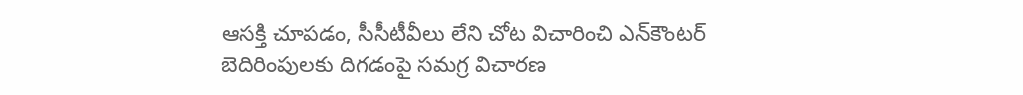ఆసక్తి చూపడం, సీసీటీవీలు లేని చోట విచారించి ఎన్‌కౌంటర్ బెదిరింపులకు దిగడంపై సమగ్ర విచారణ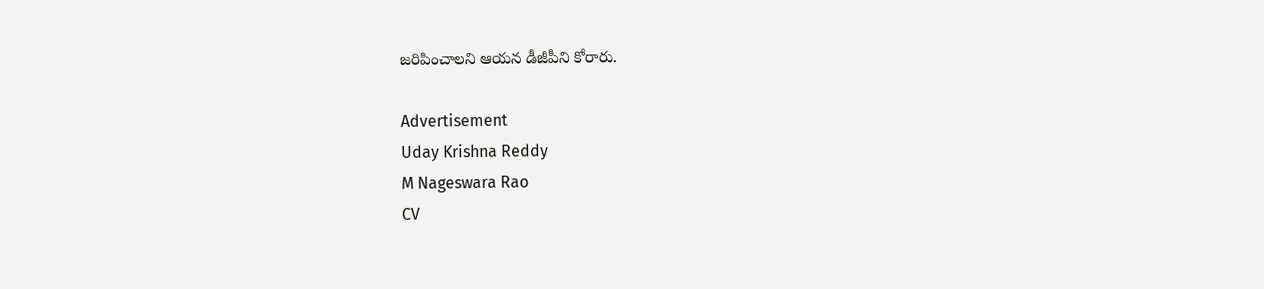జరిపించాలని ఆయన డీజీపీని కోరారు.

Advertisement
Uday Krishna Reddy
M Nageswara Rao
CV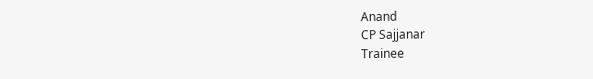Anand
CP Sajjanar
Trainee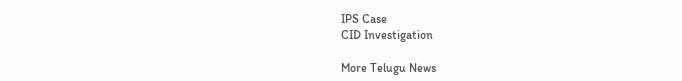IPS Case
CID Investigation

More Telugu News